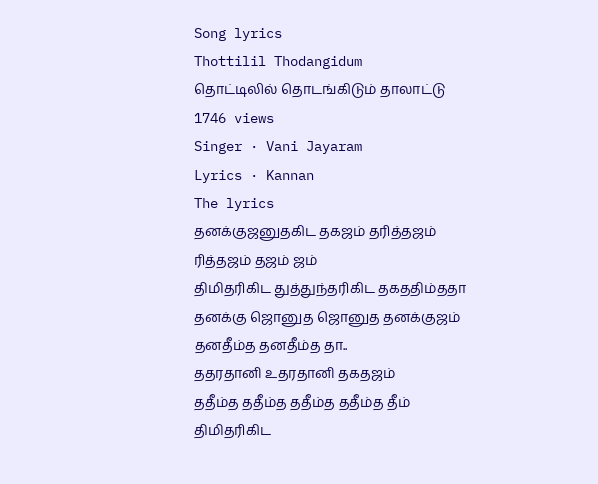Song lyrics
Thottilil Thodangidum
தொட்டிலில் தொடங்கிடும் தாலாட்டு
1746 views
Singer · Vani Jayaram
Lyrics · Kannan
The lyrics
தனக்குஜனுதகிட தகஜம் தரித்தஜம்
ரித்தஜம் தஜம் ஜம்
திமிதரிகிட துத்துந்தரிகிட தகததிம்ததா
தனக்கு ஜொனுத ஜொனுத தனக்குஜம்
தனதீம்த தனதீம்த தா..
ததரதானி உதரதானி தகதஜம்
ததீம்த ததீம்த ததீம்த ததீம்த தீம்
திமிதரிகிட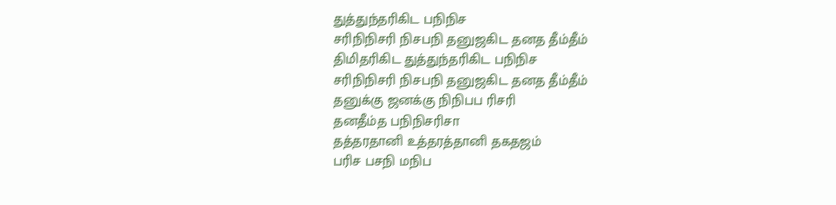துத்துந்தரிகிட பநிநிச
சரிநிநிசரி நிசபநி தனுஜகிட தனத தீம்தீம்
திமிதரிகிட துத்துந்தரிகிட பநிநிச
சரிநிநிசரி நிசபநி தனுஜகிட தனத தீம்தீம்
தனுக்கு ஜனக்கு நிநிபப ரிசரி
தனதீம்த பநிநிசரிசா
தத்தரதானி உத்தரத்தானி தகதஜம்
பரிச பசநி மநிப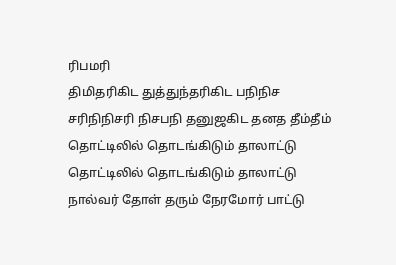ரிபமரி
திமிதரிகிட துத்துந்தரிகிட பநிநிச
சரிநிநிசரி நிசபநி தனுஜகிட தனத தீம்தீம்
தொட்டிலில் தொடங்கிடும் தாலாட்டு
தொட்டிலில் தொடங்கிடும் தாலாட்டு
நால்வர் தோள் தரும் நேரமோர் பாட்டு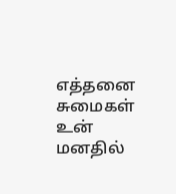எத்தனை சுமைகள் உன் மனதில்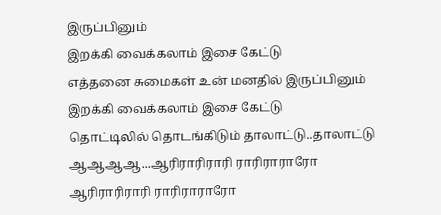இருப்பினும்
இறக்கி வைக்கலாம் இசை கேட்டு
எத்தனை சுமைகள் உன் மனதில் இருப்பினும்
இறக்கி வைக்கலாம் இசை கேட்டு
தொட்டிலில் தொடங்கிடும் தாலாட்டு..தாலாட்டு
ஆஆஆஆ...ஆரிராரிராரி ராரிராராரோ
ஆரிராரிராரி ராரிராராரோ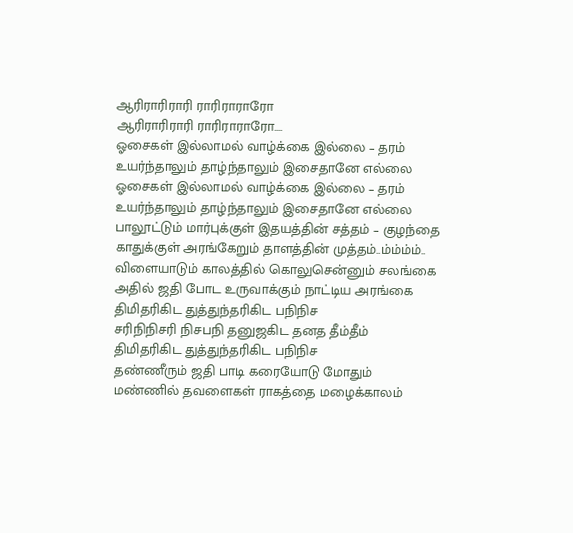ஆரிராரிராரி ராரிராராரோ
ஆரிராரிராரி ராரிராராரோ....
ஓசைகள் இல்லாமல் வாழ்க்கை இல்லை – தரம்
உயர்ந்தாலும் தாழ்ந்தாலும் இசைதானே எல்லை
ஓசைகள் இல்லாமல் வாழ்க்கை இல்லை – தரம்
உயர்ந்தாலும் தாழ்ந்தாலும் இசைதானே எல்லை
பாலூட்டும் மார்புக்குள் இதயத்தின் சத்தம் – குழந்தை
காதுக்குள் அரங்கேறும் தாளத்தின் முத்தம்..ம்ம்ம்ம்..
விளையாடும் காலத்தில் கொலுசென்னும் சலங்கை
அதில் ஜதி போட உருவாக்கும் நாட்டிய அரங்கை
திமிதரிகிட துத்துந்தரிகிட பநிநிச
சரிநிநிசரி நிசபநி தனுஜகிட தனத தீம்தீம்
திமிதரிகிட துத்துந்தரிகிட பநிநிச
தண்ணீரும் ஜதி பாடி கரையோடு மோதும்
மண்ணில் தவளைகள் ராகத்தை மழைக்காலம்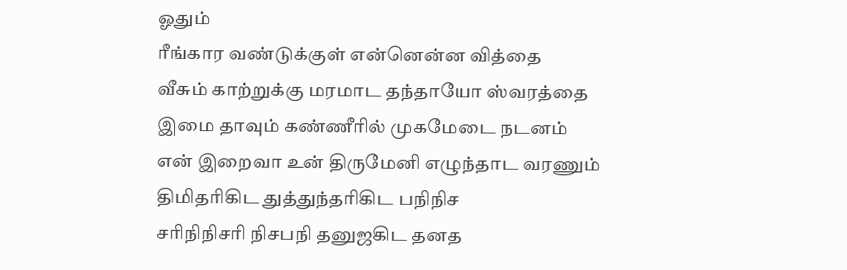ஓதும்
ரீங்கார வண்டுக்குள் என்னென்ன வித்தை
வீசும் காற்றுக்கு மரமாட தந்தாயோ ஸ்வரத்தை
இமை தாவும் கண்ணீரில் முகமேடை நடனம்
என் இறைவா உன் திருமேனி எழுந்தாட வரணும்
திமிதரிகிட துத்துந்தரிகிட பநிநிச
சரிநிநிசரி நிசபநி தனுஜகிட தனத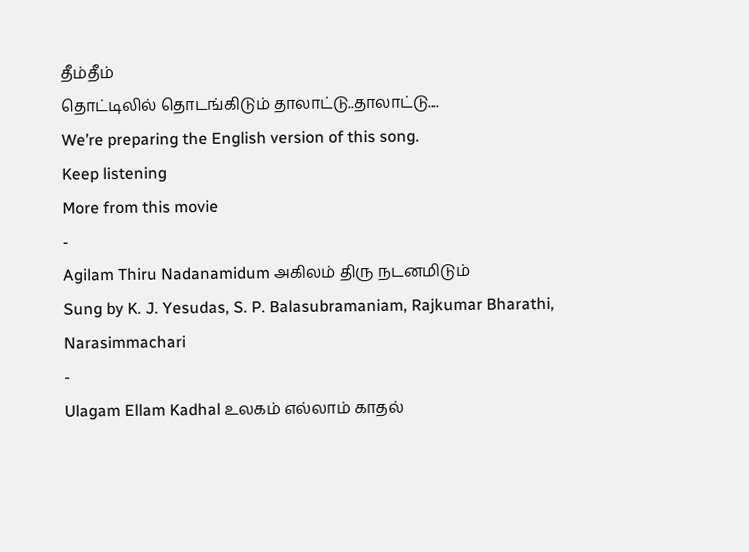தீம்தீம்
தொட்டிலில் தொடங்கிடும் தாலாட்டு..தாலாட்டு....
We’re preparing the English version of this song.
Keep listening
More from this movie
-
Agilam Thiru Nadanamidum அகிலம் திரு நடனமிடும்
Sung by K. J. Yesudas, S. P. Balasubramaniam, Rajkumar Bharathi, Narasimmachari
-
Ulagam Ellam Kadhal உலகம் எல்லாம் காதல்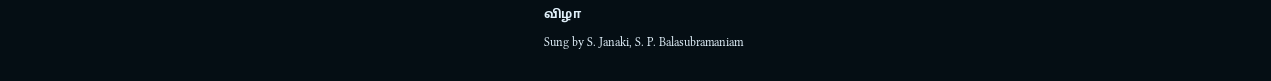விழா
Sung by S. Janaki, S. P. Balasubramaniam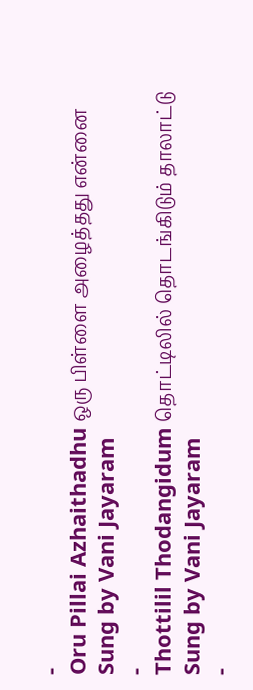-
Oru Pillai Azhaithadhu ஒரு பிள்ளை அழைத்தது என்னை
Sung by Vani Jayaram
-
Thottilil Thodangidum தொட்டிலில் தொடங்கிடும் தாலாட்டு
Sung by Vani Jayaram
-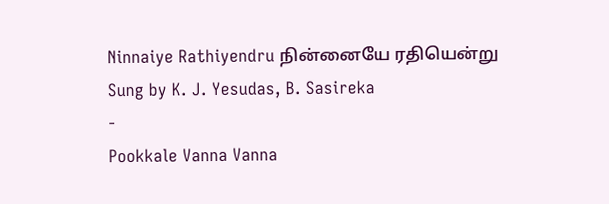Ninnaiye Rathiyendru நின்னையே ரதியென்று
Sung by K. J. Yesudas, B. Sasireka
-
Pookkale Vanna Vanna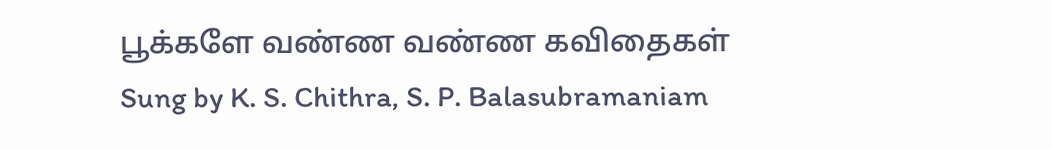பூக்களே வண்ண வண்ண கவிதைகள்
Sung by K. S. Chithra, S. P. Balasubramaniam